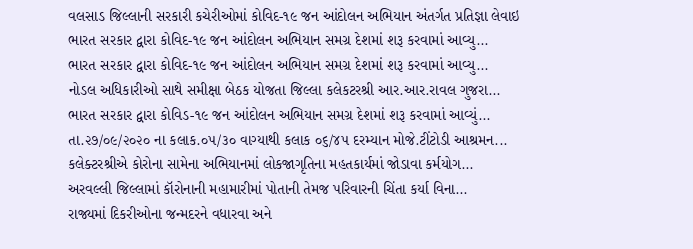વલસાડ જિલ્લાની સરકારી કચેરીઓમાં કોવિદ-૧૯ જન આંદોલન અભિયાન અંતર્ગત પ્રતિજ્ઞા લેવાઇ
ભારત સરકાર દ્વારા કોવિદ-૧૯ જન આંદોલન અભિયાન સમગ્ર દેશમાં શરૂ કરવામાં આવ્યુ...
ભારત સરકાર દ્વારા કોવિદ-૧૯ જન આંદોલન અભિયાન સમગ્ર દેશમાં શરૂ કરવામાં આવ્યુ...
નોડલ અધિકારીઓ સાથે સમીક્ષા બેઠક યોજતા જિલ્લા કલેકટરશ્રી આર.આર.રાવલ ગુજરા...
ભારત સરકાર દ્વારા કોવિડ-૧૯ જન આંદોલન અભિયાન સમગ્ર દેશમાં શરૂ કરવામાં આવ્યું...
તા.૨૭/૦૯/૨૦૨૦ ના કલાક.૦૫/૩૦ વાગ્યાથી કલાક ૦૬/૪૫ દરમ્યાન મોજે.ટીંટોડી આશ્રમન...
કલેક્ટરશ્રીએ કોરોના સામેના અભિયાનમાં લોકજાગૃતિના મહતકાર્યમાં જોડાવા કર્મયોગ...
અરવલ્લી જિલ્લામાં કૉરોનાની મહામારીમાં પોતાની તેમજ પરિવારની ચિંતા કર્યા વિના...
રાજ્યમાં દિકરીઓના જન્મદરને વધારવા અને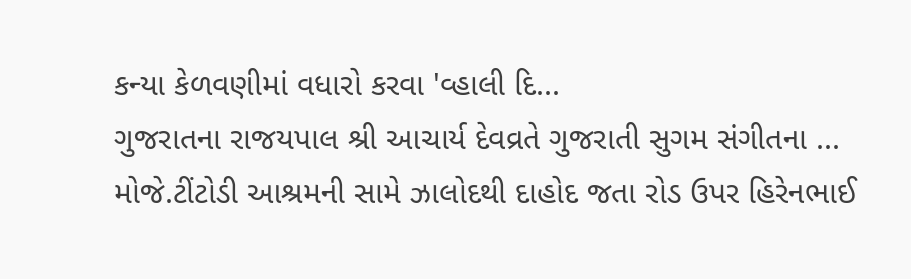કન્યા કેળવણીમાં વધારો કરવા 'વ્હાલી દિ...
ગુજરાતના રાજયપાલ શ્રી આચાર્ય દેવવ્રતે ગુજરાતી સુગમ સંગીતના ...
મોજે.ટીંટોડી આશ્રમની સામે ઝાલોદથી દાહોદ જતા રોડ ઉપર હિરેનભાઈ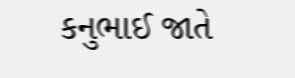કનુભાઈ જાતે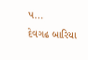પ...
દેવગઢ બારિયા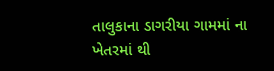તાલુકાના ડાગરીયા ગામમાં ના ખેતરમાં થી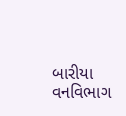બારીયા વનવિભાગ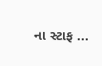ના સ્ટાફ ...